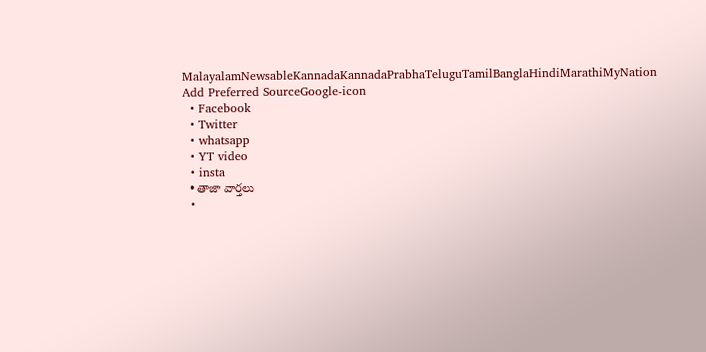MalayalamNewsableKannadaKannadaPrabhaTeluguTamilBanglaHindiMarathiMyNation
Add Preferred SourceGoogle-icon
  • Facebook
  • Twitter
  • whatsapp
  • YT video
  • insta
  • తాజా వార్తలు
  •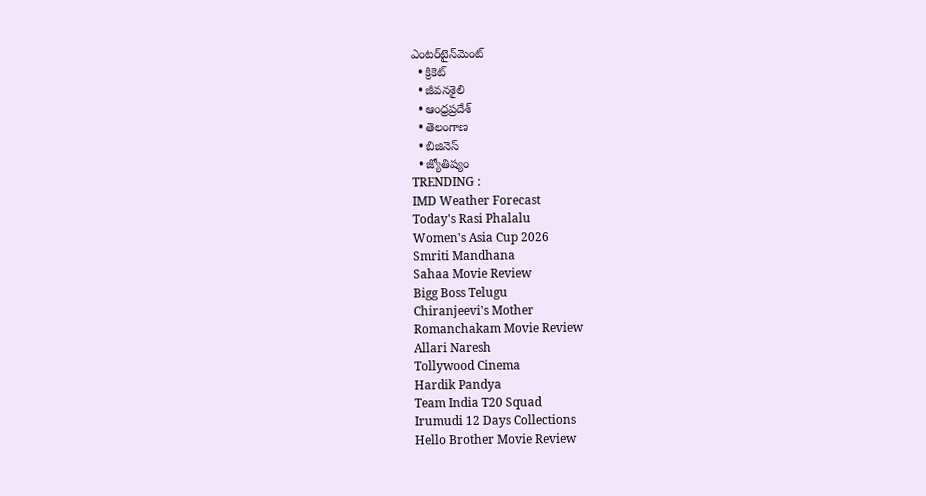ఎంటర్‌టైన్‌మెంట్
  • క్రికెట్
  • జీవనశైలి
  • ఆంధ్రప్రదేశ్
  • తెలంగాణ
  • బిజినెస్
  • జ్యోతిష్యం
TRENDING :
IMD Weather Forecast
Today's Rasi Phalalu
Women's Asia Cup 2026
Smriti Mandhana
Sahaa Movie Review
Bigg Boss Telugu
Chiranjeevi's Mother
Romanchakam Movie Review
Allari Naresh
Tollywood Cinema
Hardik Pandya
Team India T20 Squad
Irumudi 12 Days Collections
Hello Brother Movie Review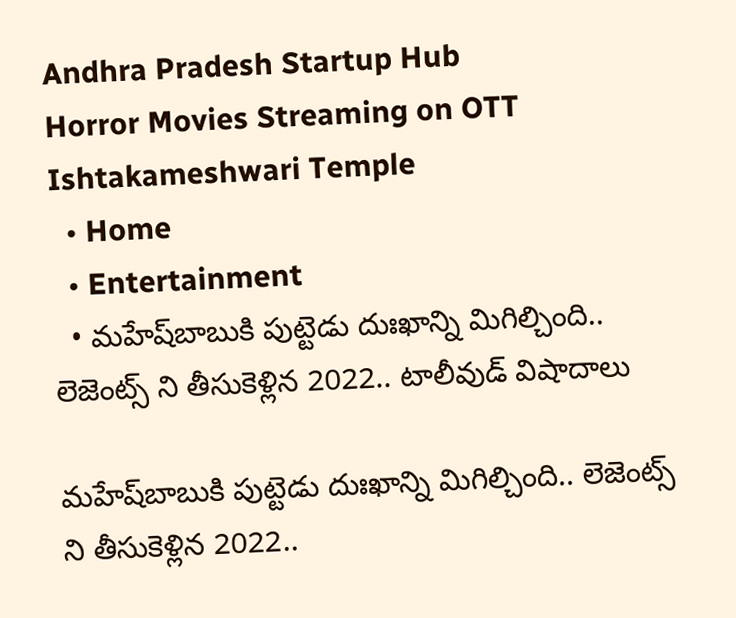Andhra Pradesh Startup Hub
Horror Movies Streaming on OTT
Ishtakameshwari Temple
  • Home
  • Entertainment
  • మహేష్‌బాబుకి పుట్టెడు దుఃఖాన్ని మిగిల్చింది.. లెజెంట్స్ ని తీసుకెళ్లిన 2022.. టాలీవుడ్‌ విషాదాలు

మహేష్‌బాబుకి పుట్టెడు దుఃఖాన్ని మిగిల్చింది.. లెజెంట్స్ ని తీసుకెళ్లిన 2022..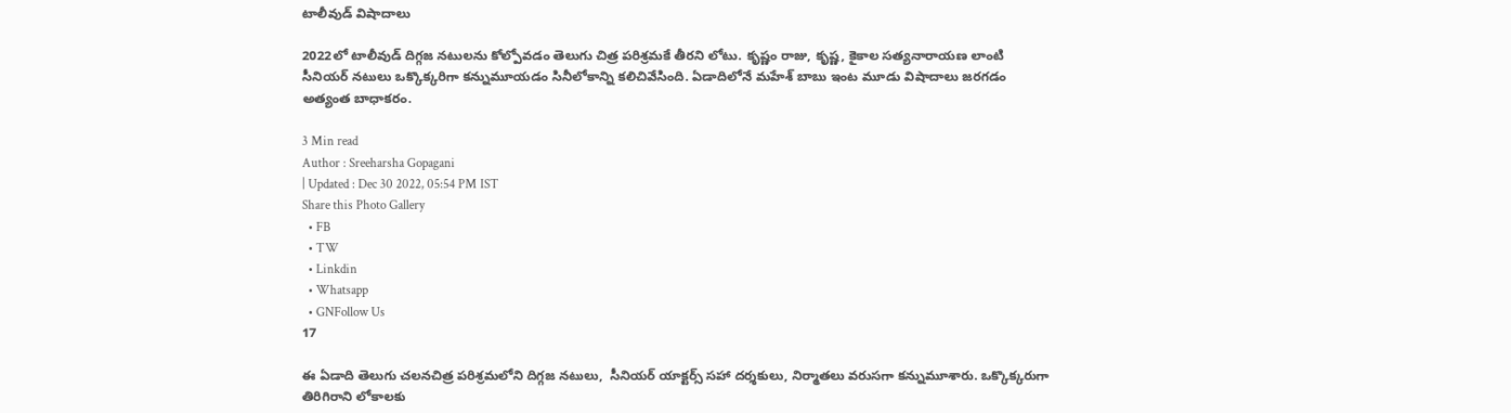టాలీవుడ్‌ విషాదాలు

2022లో టాలీవుడ్ దిగ్గజ నటులను కోల్పోవడం తెలుగు చిత్ర పరిశ్రమకే తీరని లోటు. కృష్ణం రాజు, కృష్ణ, కైకాల సత్యనారాయణ లాంటి సీనియర్ నటులు ఒక్కొక్కరిగా కన్నుమూయడం సినీలోకాన్ని కలిచివేసింది. ఏడాదిలోనే మహేశ్ బాబు ఇంట మూడు విషాదాలు జరగడం అత్యంత బాధాకరం.

3 Min read
Author : Sreeharsha Gopagani
| Updated : Dec 30 2022, 05:54 PM IST
Share this Photo Gallery
  • FB
  • TW
  • Linkdin
  • Whatsapp
  • GNFollow Us
17

ఈ ఏడాది తెలుగు చలనచిత్ర పరిశ్రమలోని దిగ్గజ నటులు,  సీనియర్ యాక్టర్స్ సహా దర్శకులు, నిర్మాతలు వరుసగా కన్నుమూశారు. ఒక్కొక్కరుగా తిరిగిరాని లోకాలకు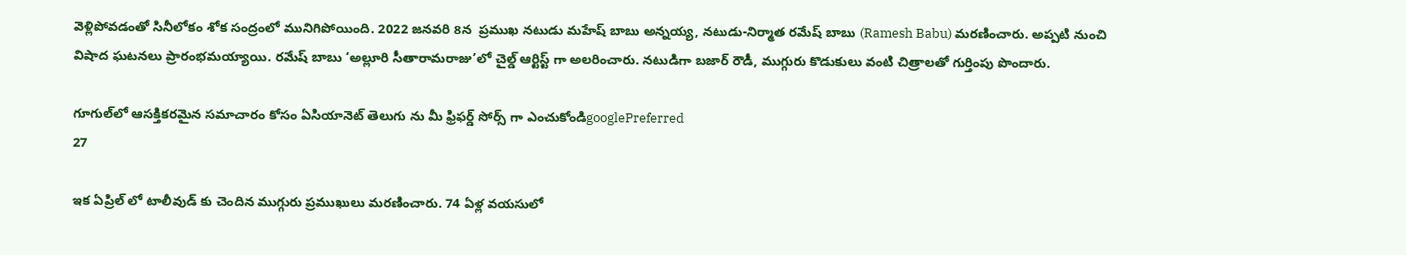వెళ్లిపోవడంతో సినీలోకం శోక సంద్రంలో మునిగిపోయింది. 2022 జనవరి 8న  ప్రముఖ నటుడు మహేష్ బాబు అన్నయ్య, నటుడు-నిర్మాత రమేష్ బాబు (Ramesh Babu) మరణించారు. అప్పటి నుంచి విషాద ఘటనలు ప్రారంభమయ్యాయి. రమేష్ బాబు ‘అల్లూరి సీతారామరాజు’లో చైల్డ్ ఆర్టిస్ట్ గా అలరించారు. నటుడిగా బజార్ రౌడీ, ముగ్గురు కొడుకులు వంటి చిత్రాలతో గుర్తింపు పొందారు.

గూగుల్‌లో ఆసక్తికరమైన సమాచారం కోసం ఏసియానెట్ తెలుగు ను మీ ఫ్రిఫర్డ్ సోర్స్ గా ఎంచుకోండిgooglePreferred
27

ఇక ఏప్రిల్‌ లో టాలీవుడ్ కు చెందిన ముగ్గురు ప్రముఖులు మరణించారు. 74 ఏళ్ల వయసులో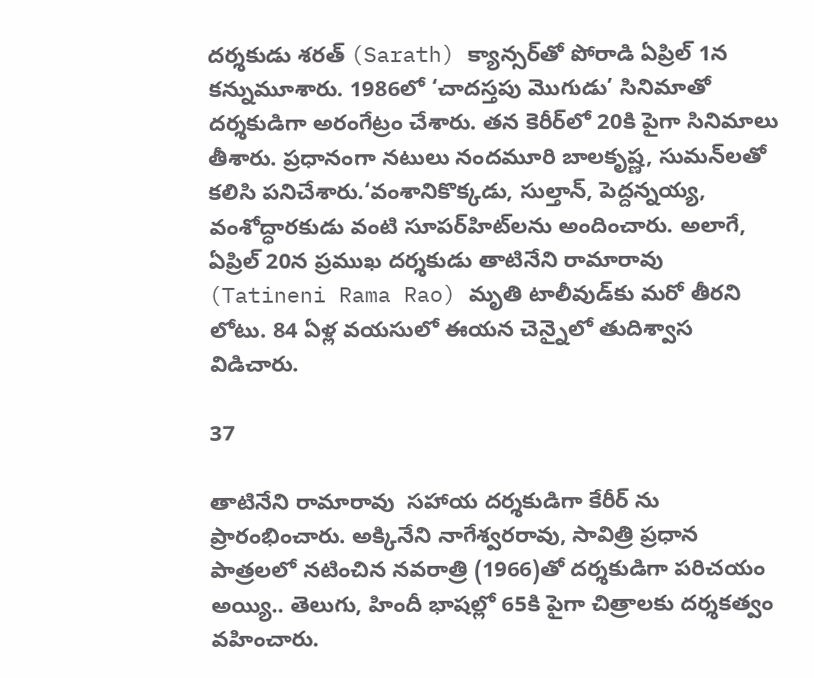దర్శకుడు శరత్ (Sarath) క్యాన్సర్‌తో పోరాడి ఏప్రిల్ 1న కన్నుమూశారు. 1986లో ‘చాదస్తపు మొగుడు’ సినిమాతో దర్శకుడిగా అరంగేట్రం చేశారు. తన కెరీర్‌లో 20కి పైగా సినిమాలు తీశారు. ప్రధానంగా నటులు నందమూరి బాలకృష్ణ, సుమన్‌లతో కలిసి పనిచేశారు.‘వంశానికొక్కడు, సుల్తాన్, పెద్దన్నయ్య, వంశోద్ధారకుడు వంటి సూపర్‌హిట్‌లను అందించారు. అలాగే, ఏప్రిల్ 20న ప్రముఖ దర్శకుడు తాటినేని రామారావు (Tatineni Rama Rao) మృతి టాలీవుడ్‌కు మరో తీరని లోటు. 84 ఏళ్ల వయసులో ఈయన చెన్నైలో తుదిశ్వాస విడిచారు.

37

తాటినేని రామారావు  సహాయ దర్శకుడిగా కేరీర్ ను ప్రారంభించారు. అక్కినేని నాగేశ్వరరావు, సావిత్రి ప్రధాన పాత్రలలో నటించిన నవరాత్రి (1966)తో దర్శకుడిగా పరిచయం అయ్యి.. తెలుగు, హిందీ భాషల్లో 65కి పైగా చిత్రాలకు దర్శకత్వం వహించారు.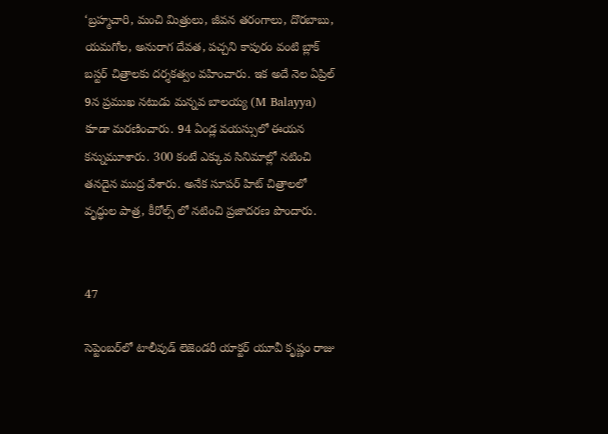‘బ్రహ్మచారి, మంచి మిత్రులు, జీవన తరంగాలు, దొరబాబు, యమగోల, అనురాగ దేవత, పచ్చని కాపురం వంటి బ్లాక్ బస్టర్ చిత్రాలకు దర్శకత్వం వహించారు. ఇక అదే నెల ఏప్రిల్ 9న ప్రముఖ నటుడు మన్నవ బాలయ్య (M Balayya) కూడా మరణించారు. 94 ఏండ్ల వయస్సులో ఈయన కన్నుమూశారు. 300 కంటే ఎక్కువ సినిమాల్లో నటించి తనదైన ముద్ర వేశారు. అనేక సూపర్ హిట్ చిత్రాలలో వృద్ధుల పాత్ర, కీరోల్స్ లో నటించి ప్రజాదరణ పొందారు.


47

సెప్టెంబర్‌లో టాలీవుడ్ లెజెండరీ యాక్టర్ యూవీ కృష్ణం రాజు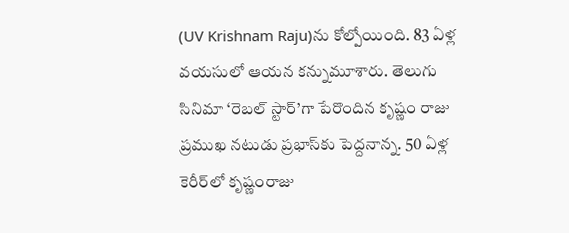(UV Krishnam Raju)ను కోల్పోయింది. 83 ఏళ్ల వయసులో ఆయన కన్నుమూశారు. తెలుగు సినిమా ‘రెబల్ స్టార్’గా పేరొందిన కృష్ణం రాజు ప్రముఖ నటుడు ప్రభాస్‌కు పెద్దనాన్న. 50 ఏళ్ల కెరీర్‌లో కృష్ణంరాజు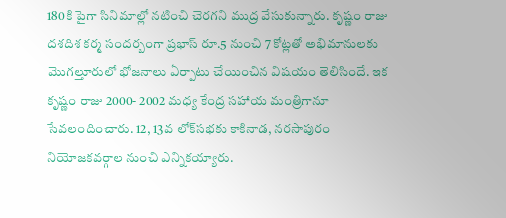180కి పైగా సినిమాల్లో నటించి చెరగని ముద్ర వేసుకున్నారు. కృష్ణం రాజు దశదిశ కర్మ సందర్బంగా ప్రభాస్ రూ.5 నుంచి 7 కోట్లతో అభిమానులకు మొగల్తూరులో భోజనాలు ఏర్పాటు చేయించిన విషయం తెలిసిందే. ఇక కృష్ణం రాజు 2000- 2002 మధ్య కేంద్ర సహాయ మంత్రిగానూ సేవలందించారు. 12, 13వ లోక్‌సభకు కాకినాడ, నరసాపురం నియోజకవర్గాల నుంచి ఎన్నికయ్యారు.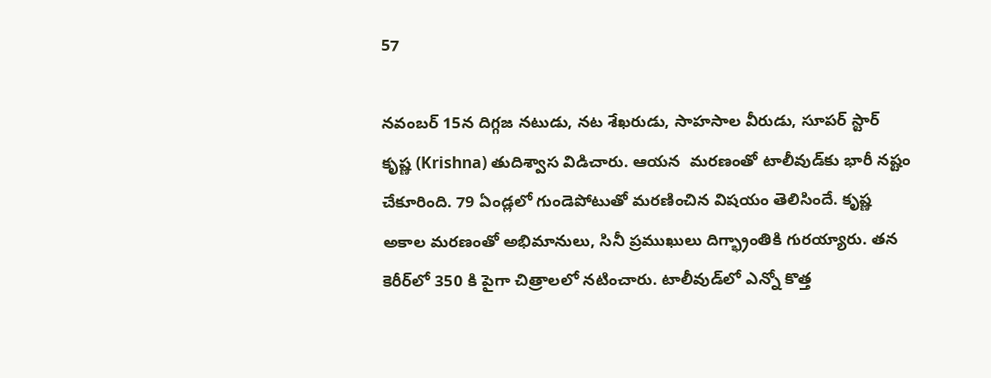57

నవంబర్‌ 15న దిగ్గజ నటుడు, నట శేఖరుడు, సాహసాల వీరుడు, సూపర్ స్టార్ కృష్ణ (Krishna) తుదిశ్వాస విడిచారు. ఆయన  మరణంతో టాలీవుడ్‌కు భారీ నష్టం చేకూరింది. 79 ఏండ్లలో గుండెపోటుతో మరణించిన విషయం తెలిసిందే. కృష్ణ అకాల మరణంతో అభిమానులు, సినీ ప్రముఖులు దిగ్భ్రాంతికి గురయ్యారు. తన కెరీర్‌లో 350 కి పైగా చిత్రాలలో నటించారు. టాలీవుడ్‌లో ఎన్నో కొత్త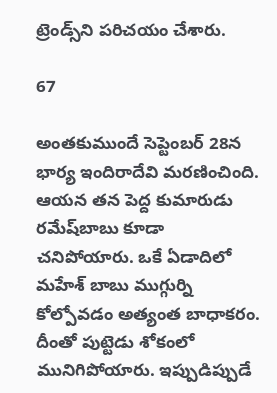ట్రెండ్స్‌ని పరిచయం చేశారు.

67

అంతకుముందే సెప్టెంబర్‌ 28న భార్య ఇందిరాదేవి మరణించింది. ఆయన తన పెద్ద కుమారుడు రమేష్‌బాబు కూడా చనిపోయారు. ఒకే ఏడాదిలో మహేశ్ బాబు ముగ్గుర్ని కోల్పోవడం అత్యంత బాధాకరం. దీంతో పుట్టెడు శోకంలో మునిగిపోయారు. ఇప్పుడిప్పుడే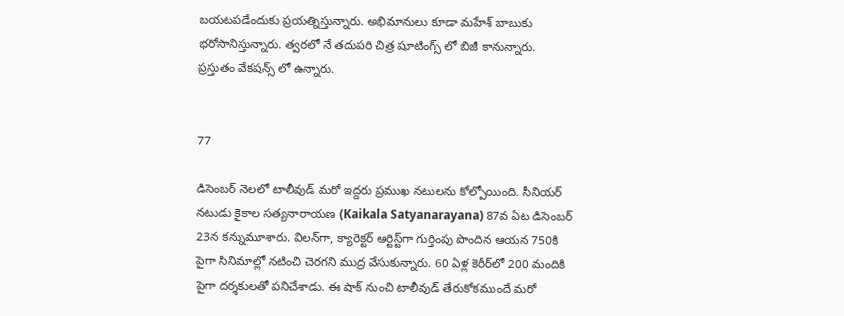బయటపడేందుకు ప్రయత్నిస్తున్నారు. అభిమానులు కూడా మహేశ్ బాబుకు భరోసానిస్తున్నారు. త్వరలో నే తదుపరి చిత్ర షూటింగ్స్ లో బిజీ కానున్నారు. ప్రస్తుతం వేకషన్స్ లో ఉన్నారు.


77

డిసెంబర్ నెలలో టాలీవుడ్ మరో ఇద్దరు ప్రముఖ నటులను కోల్పోయింది. సీనియర్ నటుడు కైకాల సత్యనారాయణ (Kaikala Satyanarayana) 87వ ఏట డిసెంబర్ 23న కన్నుమూశారు. విలన్‌గా, క్యారెక్టర్ ఆర్టిస్ట్‌గా గుర్తింపు పొందిన ఆయన 750కి పైగా సినిమాల్లో నటించి చెరగని ముద్ర వేసుకున్నారు. 60 ఏళ్ల కెరీర్‌లో 200 మందికి పైగా దర్శకులతో పనిచేశాడు. ఈ షాక్ నుంచి టాలీవుడ్ తేరుకోకముందే మరో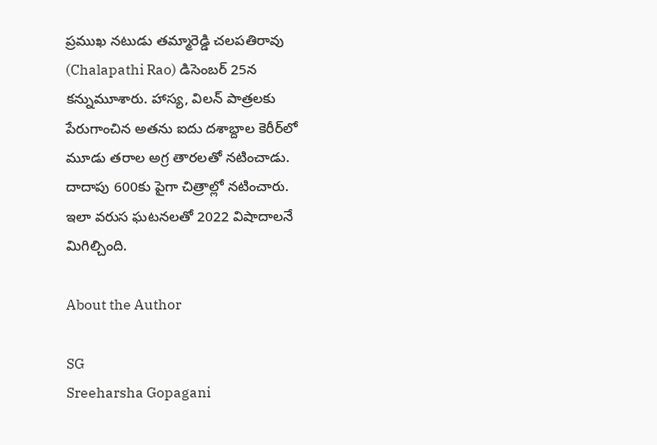ప్రముఖ నటుడు తమ్మారెడ్డి చలపతిరావు (Chalapathi Rao) డిసెంబర్ 25న కన్నుమూశారు. హాస్య, విలన్ పాత్రలకు పేరుగాంచిన అతను ఐదు దశాబ్దాల కెరీర్‌లో మూడు తరాల అగ్ర తారలతో నటించాడు. దాదాపు 600కు పైగా చిత్రాల్లో నటించారు.
ఇలా వరుస ఘటనలతో 2022 విషాదాలనే మిగిల్చింది.

About the Author

SG
Sreeharsha Gopagani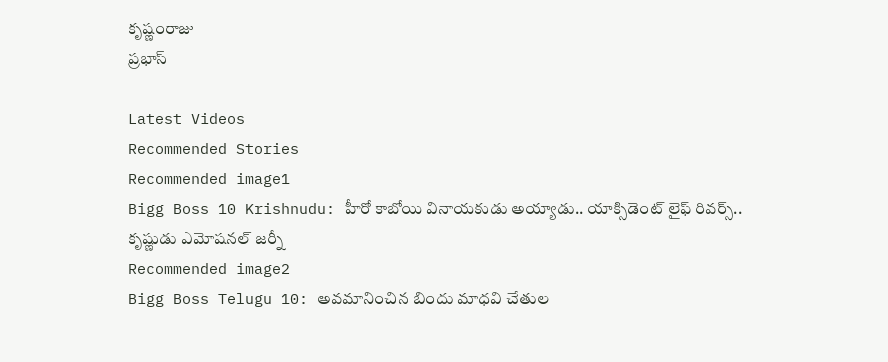కృష్ణంరాజు
ప్రభాస్

Latest Videos
Recommended Stories
Recommended image1
Bigg Boss 10 Krishnudu: హీరో కాబోయి వినాయకుడు అయ్యాడు.. యాక్సిడెంట్‌ లైఫ్‌ రివర్స్.. కృష్ణుడు ఎమోషనల్‌ జర్నీ
Recommended image2
Bigg Boss Telugu 10: అవమానించిన బిందు మాధవి చేతుల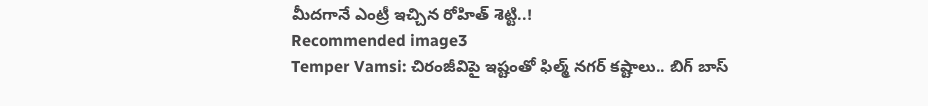మీదగానే ఎంట్రీ ఇచ్చిన రోహిత్ శెట్టి..!
Recommended image3
Temper Vamsi: చిరంజీవిపై ఇష్టంతో ఫిల్మ్‌ నగర్‌ కష్టాలు.. బిగ్‌ బాస్‌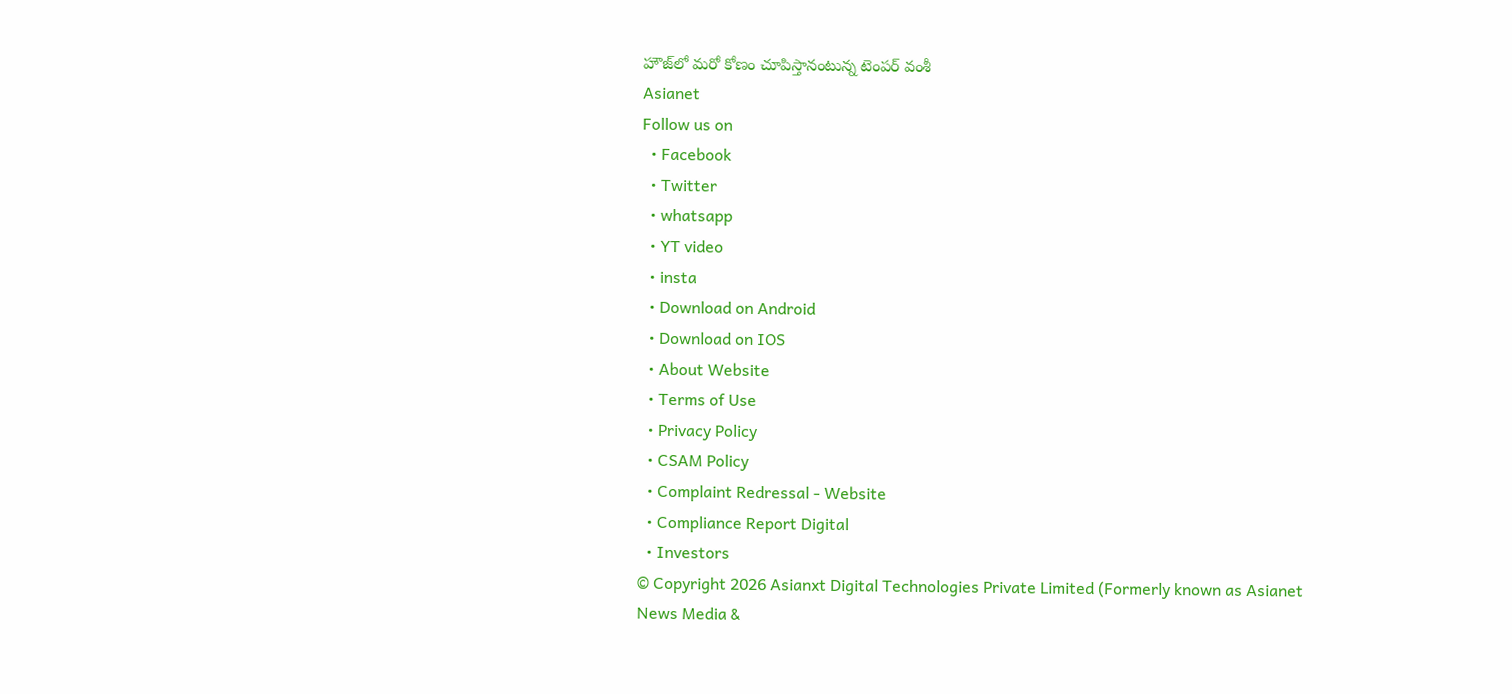హౌజ్‌లో మరో కోణం చూపిస్తానంటున్న టెంపర్‌ వంశీ
Asianet
Follow us on
  • Facebook
  • Twitter
  • whatsapp
  • YT video
  • insta
  • Download on Android
  • Download on IOS
  • About Website
  • Terms of Use
  • Privacy Policy
  • CSAM Policy
  • Complaint Redressal - Website
  • Compliance Report Digital
  • Investors
© Copyright 2026 Asianxt Digital Technologies Private Limited (Formerly known as Asianet News Media &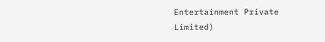Entertainment Private Limited)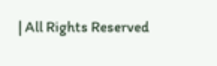| All Rights Reserved